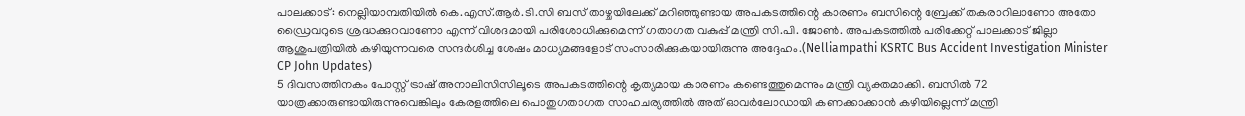പാലക്കാട്: നെല്ലിയാമ്പതിയിൽ കെ.എസ്.ആർ.ടി.സി ബസ് താഴ്ചയിലേക്ക് മറിഞ്ഞുണ്ടായ അപകടത്തിന്റെ കാരണം ബസിന്റെ ബ്രേക്ക് തകരാറിലാണോ അതോ ഡ്രൈവറുടെ ശ്രദ്ധക്കുറവാണോ എന്ന് വിശദമായി പരിശോധിക്കുമെന്ന് ഗതാഗത വകുപ്പ് മന്ത്രി സി.പി. ജോൺ. അപകടത്തിൽ പരിക്കേറ്റ് പാലക്കാട് ജില്ലാ ആശുപത്രിയിൽ കഴിയുന്നവരെ സന്ദർശിച്ച ശേഷം മാധ്യമങ്ങളോട് സംസാരിക്കുകയായിരുന്നു അദ്ദേഹം.(Nelliampathi KSRTC Bus Accident Investigation Minister CP John Updates)
5 ദിവസത്തിനകം പോസ്റ്റ് ട്രാഷ് അനാലിസിസിലൂടെ അപകടത്തിന്റെ കൃത്യമായ കാരണം കണ്ടെത്തുമെന്നും മന്ത്രി വ്യക്തമാക്കി. ബസിൽ 72 യാത്രക്കാരുണ്ടായിരുന്നുവെങ്കിലും കേരളത്തിലെ പൊതുഗതാഗത സാഹചര്യത്തിൽ അത് ഓവർലോഡായി കണക്കാക്കാൻ കഴിയില്ലെന്ന് മന്ത്രി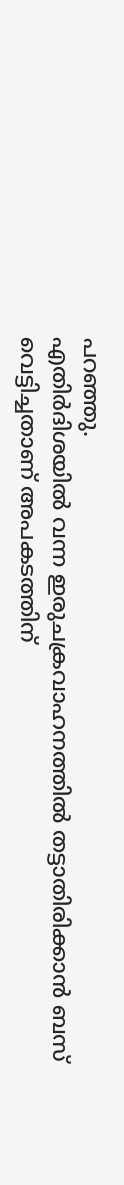പറഞ്ഞു.
എതിർദിശയിൽ വന്ന ഇരുചക്രവാഹനത്തിൽ തട്ടാതിരിക്കാൻ ബസ് വെട്ടിച്ചതാണ് അപകടത്തിന്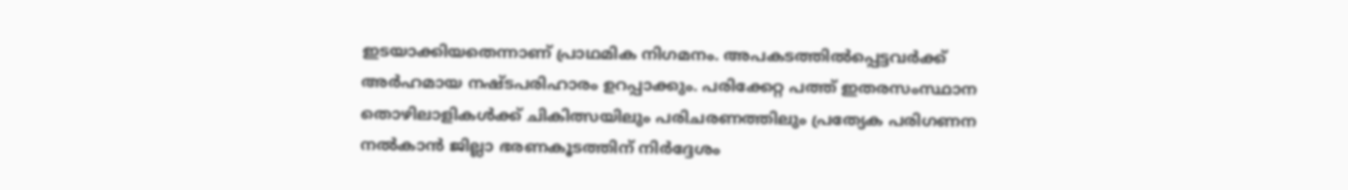ഇടയാക്കിയതെന്നാണ് പ്രാഥമിക നിഗമനം. അപകടത്തിൽപ്പെട്ടവർക്ക് അർഹമായ നഷ്ടപരിഹാരം ഉറപ്പാക്കും. പരിക്കേറ്റ പത്ത് ഇതരസംസ്ഥാന തൊഴിലാളികൾക്ക് ചികിത്സയിലും പരിചരണത്തിലും പ്രത്യേക പരിഗണന നൽകാൻ ജില്ലാ ഭരണകൂടത്തിന് നിർദ്ദേശം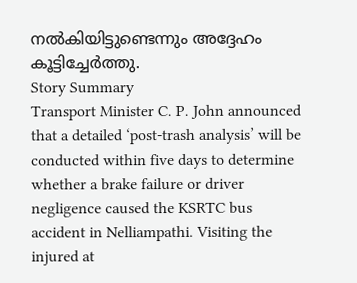നൽകിയിട്ടുണ്ടെന്നും അദ്ദേഹം കൂട്ടിച്ചേർത്തു.
Story Summary
Transport Minister C. P. John announced that a detailed ‘post-trash analysis’ will be conducted within five days to determine whether a brake failure or driver negligence caused the KSRTC bus accident in Nelliampathi. Visiting the injured at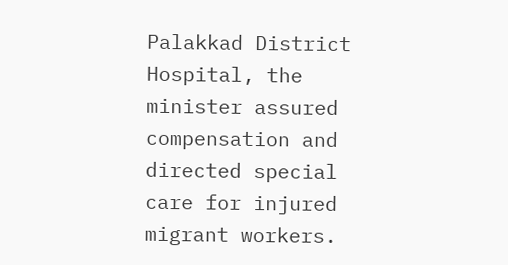Palakkad District Hospital, the minister assured compensation and directed special care for injured migrant workers.